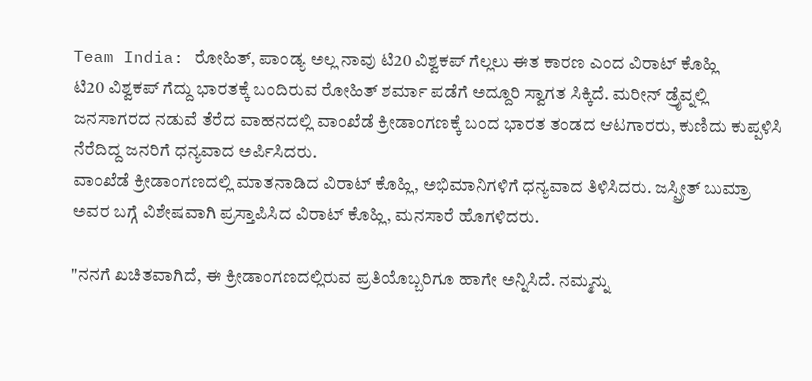Team India: ರೋಹಿತ್, ಪಾಂಡ್ಯ ಅಲ್ಲ ನಾವು ಟಿ20 ವಿಶ್ವಕಪ್ ಗೆಲ್ಲಲು ಈತ ಕಾರಣ ಎಂದ ವಿರಾಟ್ ಕೊಹ್ಲಿ
ಟಿ20 ವಿಶ್ವಕಪ್ ಗೆದ್ದು ಭಾರತಕ್ಕೆ ಬಂದಿರುವ ರೋಹಿತ್ ಶರ್ಮಾ ಪಡೆಗೆ ಅದ್ದೂರಿ ಸ್ವಾಗತ ಸಿಕ್ಕಿದೆ. ಮರೀನ್ ಡ್ರೈವ್ನಲ್ಲಿ ಜನಸಾಗರದ ನಡುವೆ ತೆರೆದ ವಾಹನದಲ್ಲಿ ವಾಂಖೆಡೆ ಕ್ರೀಡಾಂಗಣಕ್ಕೆ ಬಂದ ಭಾರತ ತಂಡದ ಆಟಗಾರರು, ಕುಣಿದು ಕುಪ್ಪಳಿಸಿ ನೆರೆದಿದ್ದ ಜನರಿಗೆ ಧನ್ಯವಾದ ಅರ್ಪಿಸಿದರು.
ವಾಂಖೆಡೆ ಕ್ರೀಡಾಂಗಣದಲ್ಲಿ ಮಾತನಾಡಿದ ವಿರಾಟ್ ಕೊಹ್ಲಿ, ಅಭಿಮಾನಿಗಳಿಗೆ ಧನ್ಯವಾದ ತಿಳಿಸಿದರು. ಜಸ್ಪ್ರೀತ್ ಬುಮ್ರಾ ಅವರ ಬಗ್ಗೆ ವಿಶೇಷವಾಗಿ ಪ್ರಸ್ತಾಪಿಸಿದ ವಿರಾಟ್ ಕೊಹ್ಲಿ, ಮನಸಾರೆ ಹೊಗಳಿದರು.

"ನನಗೆ ಖಚಿತವಾಗಿದೆ, ಈ ಕ್ರೀಡಾಂಗಣದಲ್ಲಿರುವ ಪ್ರತಿಯೊಬ್ಬರಿಗೂ ಹಾಗೇ ಅನ್ನಿಸಿದೆ. ನಮ್ಮನ್ನು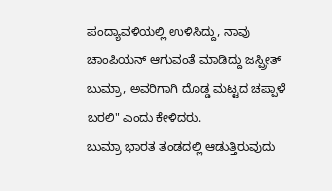ಪಂದ್ಯಾವಳಿಯಲ್ಲಿ ಉಳಿಸಿದ್ದು, ನಾವು ಚಾಂಪಿಯನ್ ಆಗುವಂತೆ ಮಾಡಿದ್ದು ಜಸ್ಪ್ರೀತ್ ಬುಮ್ರಾ, ಅವರಿಗಾಗಿ ದೊಡ್ಡ ಮಟ್ಟದ ಚಪ್ಪಾಳೆ ಬರಲಿ" ಎಂದು ಕೇಳಿದರು.
ಬುಮ್ರಾ ಭಾರತ ತಂಡದಲ್ಲಿ ಆಡುತ್ತಿರುವುದು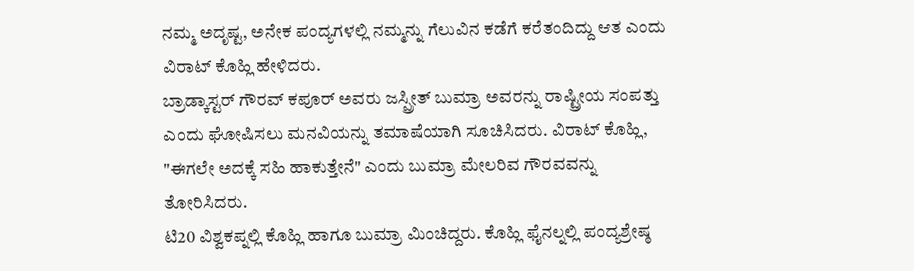ನಮ್ಮ ಅದೃಷ್ಟ, ಅನೇಕ ಪಂದ್ಯಗಳಲ್ಲಿ ನಮ್ಮನ್ನು ಗೆಲುವಿನ ಕಡೆಗೆ ಕರೆತಂದಿದ್ದು ಆತ ಎಂದು ವಿರಾಟ್ ಕೊಹ್ಲಿ ಹೇಳಿದರು.
ಬ್ರಾಡ್ಕಾಸ್ಟರ್ ಗೌರವ್ ಕಪೂರ್ ಅವರು ಜಸ್ಪ್ರೀತ್ ಬುಮ್ರಾ ಅವರನ್ನು ರಾಷ್ಟ್ರೀಯ ಸಂಪತ್ತು ಎಂದು ಘೋಷಿಸಲು ಮನವಿಯನ್ನು ತಮಾಷೆಯಾಗಿ ಸೂಚಿಸಿದರು. ವಿರಾಟ್ ಕೊಹ್ಲಿ, "ಈಗಲೇ ಅದಕ್ಕೆ ಸಹಿ ಹಾಕುತ್ತೇನೆ" ಎಂದು ಬುಮ್ರಾ ಮೇಲರಿವ ಗೌರವವನ್ನು ತೋರಿಸಿದರು.
ಟಿ20 ವಿಶ್ವಕಪ್ನಲ್ಲಿ ಕೊಹ್ಲಿ ಹಾಗೂ ಬುಮ್ರಾ ಮಿಂಚಿದ್ದರು. ಕೊಹ್ಲಿ ಫೈನಲ್ನಲ್ಲಿ ಪಂದ್ಯಶ್ರೇಷ್ಠ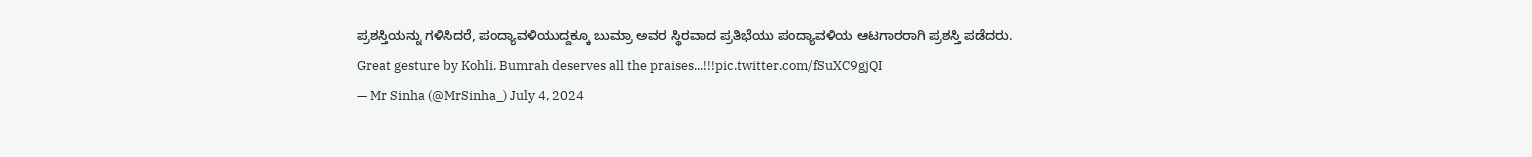ಪ್ರಶಸ್ತಿಯನ್ನು ಗಳಿಸಿದರೆ, ಪಂದ್ಯಾವಳಿಯುದ್ದಕ್ಕೂ ಬುಮ್ರಾ ಅವರ ಸ್ಥಿರವಾದ ಪ್ರತಿಭೆಯು ಪಂದ್ಯಾವಳಿಯ ಆಟಗಾರರಾಗಿ ಪ್ರಶಸ್ತಿ ಪಡೆದರು.
Great gesture by Kohli. Bumrah deserves all the praises...!!!pic.twitter.com/fSuXC9gjQI
— Mr Sinha (@MrSinha_) July 4, 2024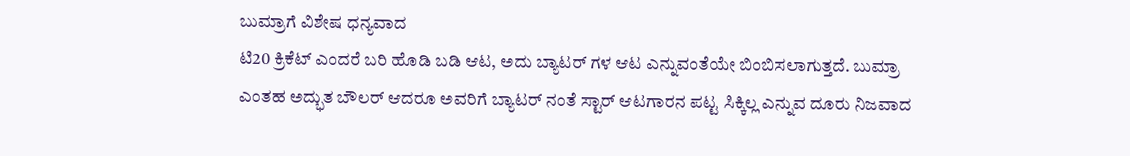ಬುಮ್ರಾಗೆ ವಿಶೇಷ ಧನ್ಯವಾದ
ಟಿ20 ಕ್ರಿಕೆಟ್ ಎಂದರೆ ಬರಿ ಹೊಡಿ ಬಡಿ ಆಟ, ಅದು ಬ್ಯಾಟರ್ ಗಳ ಆಟ ಎನ್ನುವಂತೆಯೇ ಬಿಂಬಿಸಲಾಗುತ್ತದೆ. ಬುಮ್ರಾ ಎಂತಹ ಅದ್ಭುತ ಬೌಲರ್ ಆದರೂ ಅವರಿಗೆ ಬ್ಯಾಟರ್ ನಂತೆ ಸ್ಟಾರ್ ಆಟಗಾರನ ಪಟ್ಟ ಸಿಕ್ಕಿಲ್ಲ ಎನ್ನುವ ದೂರು ನಿಜವಾದ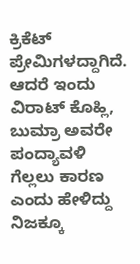ಕ್ರಿಕೆಟ್ ಪ್ರೇಮಿಗಳದ್ದಾಗಿದೆ. ಆದರೆ ಇಂದು ವಿರಾಟ್ ಕೊಹ್ಲಿ, ಬುಮ್ರಾ ಅವರೇ ಪಂದ್ಯಾವಳಿ ಗೆಲ್ಲಲು ಕಾರಣ ಎಂದು ಹೇಳಿದ್ದು ನಿಜಕ್ಕೂ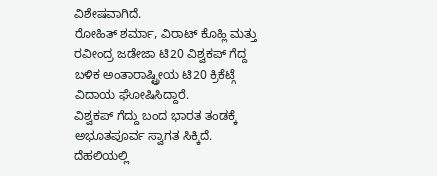ವಿಶೇಷವಾಗಿದೆ.
ರೋಹಿತ್ ಶರ್ಮಾ, ವಿರಾಟ್ ಕೊಹ್ಲಿ ಮತ್ತು ರವೀಂದ್ರ ಜಡೇಜಾ ಟಿ20 ವಿಶ್ವಕಪ್ ಗೆದ್ದ ಬಳಿಕ ಅಂತಾರಾಷ್ಟ್ರೀಯ ಟಿ20 ಕ್ರಿಕೆಟ್ಗೆ ವಿದಾಯ ಘೋಷಿಸಿದ್ದಾರೆ.
ವಿಶ್ವಕಪ್ ಗೆದ್ದು ಬಂದ ಭಾರತ ತಂಡಕ್ಕೆ ಅಭೂತಪೂರ್ವ ಸ್ವಾಗತ ಸಿಕ್ಕಿದೆ. ದೆಹಲಿಯಲ್ಲಿ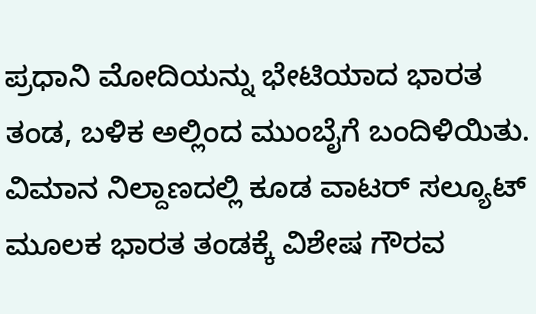ಪ್ರಧಾನಿ ಮೋದಿಯನ್ನು ಭೇಟಿಯಾದ ಭಾರತ ತಂಡ, ಬಳಿಕ ಅಲ್ಲಿಂದ ಮುಂಬೈಗೆ ಬಂದಿಳಿಯಿತು. ವಿಮಾನ ನಿಲ್ದಾಣದಲ್ಲಿ ಕೂಡ ವಾಟರ್ ಸಲ್ಯೂಟ್ ಮೂಲಕ ಭಾರತ ತಂಡಕ್ಕೆ ವಿಶೇಷ ಗೌರವ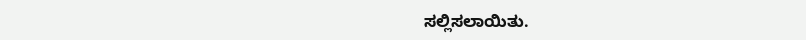ಸಲ್ಲಿಸಲಾಯಿತು.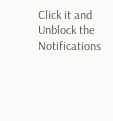Click it and Unblock the Notifications